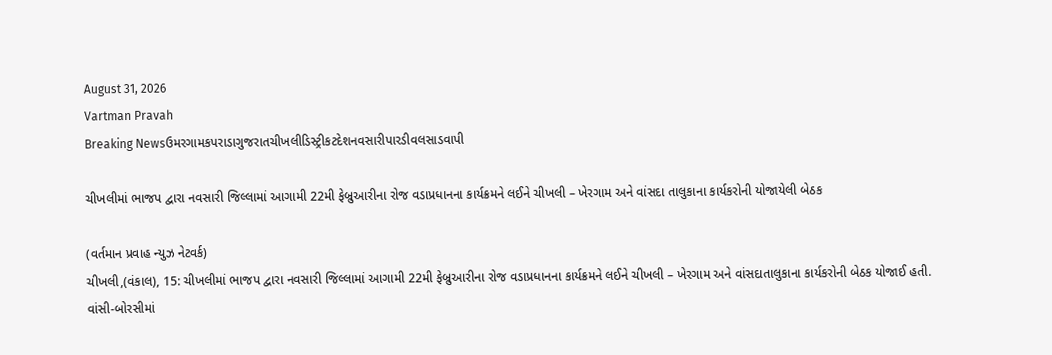August 31, 2026
Vartman Pravah
Breaking Newsઉમરગામકપરાડાગુજરાતચીખલીડિસ્ટ્રીકટદેશનવસારીપારડીવલસાડવાપી

ચીખલીમાં ભાજપ દ્વારા નવસારી જિલ્લામાં આગામી 22મી ફેબ્રુઆરીના રોજ વડાપ્રધાનના કાર્યક્રમને લઈને ચીખલી – ખેરગામ અને વાંસદા તાલુકાના કાર્યકરોની યોજાયેલી બેઠક

(વર્તમાન પ્રવાહ ન્‍યુઝ નેટવર્ક)
ચીખલી,(વંકાલ), 15: ચીખલીમાં ભાજપ દ્વારા નવસારી જિલ્લામાં આગામી 22મી ફેબ્રુઆરીના રોજ વડાપ્રધાનના કાર્યક્રમને લઈને ચીખલી – ખેરગામ અને વાંસદાતાલુકાના કાર્યકરોની બેઠક યોજાઈ હતી.
વાંસી-બોરસીમાં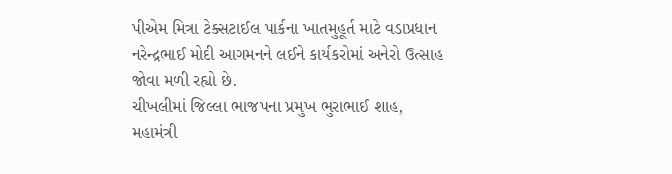પીએમ મિત્રા ટેક્‍સટાઈલ પાર્કના ખાતમુહૂર્ત માટે વડાપ્રધાન નરેન્‍દ્રભાઈ મોદી આગમનને લઈને કાર્યકરોમાં અનેરો ઉત્‍સાહ જોવા મળી રહ્યો છે.
ચીખલીમાં જિલ્લા ભાજપના પ્રમુખ ભુરાભાઈ શાહ, મહામંત્રી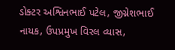ડોક્‍ટર અશ્વિનભાઈ પટેલ, જીગ્નેશભાઈ નાયક, ઉપપ્રમુખ વિરલ વ્‍યાસ,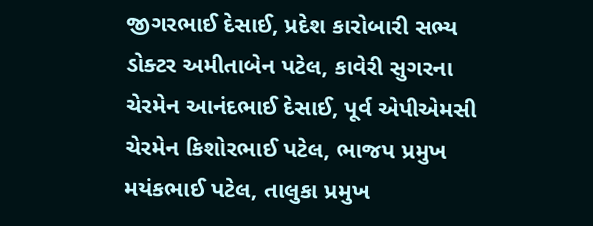જીગરભાઈ દેસાઈ, પ્રદેશ કારોબારી સભ્‍ય ડોક્‍ટર અમીતાબેન પટેલ, કાવેરી સુગરના ચેરમેન આનંદભાઈ દેસાઈ, પૂર્વ એપીએમસી ચેરમેન કિશોરભાઈ પટેલ, ભાજપ પ્રમુખ મયંકભાઈ પટેલ, તાલુકા પ્રમુખ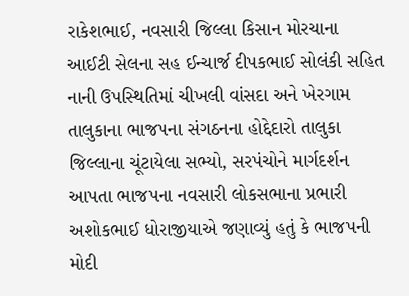રાકેશભાઈ, નવસારી જિલ્લા કિસાન મોરચાના આઈટી સેલના સહ ઈન્‍ચાર્જ દીપકભાઈ સોલંકી સહિત નાની ઉપસ્‍થિતિમાં ચીખલી વાંસદા અને ખેરગામ તાલુકાના ભાજપના સંગઠનના હોદ્દેદારો તાલુકા જિલ્લાના ચૂંટાયેલા સભ્‍યો, સરપંચોને માર્ગદર્શન આપતા ભાજપના નવસારી લોકસભાના પ્રભારી અશોકભાઈ ધોરાજીયાએ જણાવ્‍યું હતું કે ભાજપની મોદી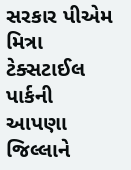સરકાર પીએમ મિત્રા ટેક્‍સટાઈલ પાર્કની આપણા જિલ્લાને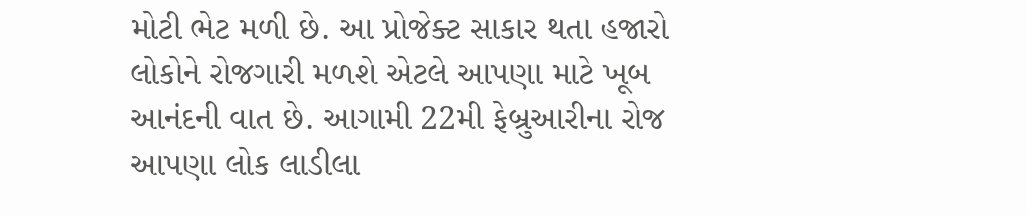મોટી ભેટ મળી છે. આ પ્રોજેક્‍ટ સાકાર થતા હજારો લોકોને રોજગારી મળશે એટલે આપણા માટે ખૂબ આનંદની વાત છે. આગામી 22મી ફેબ્રુઆરીના રોજ આપણા લોક લાડીલા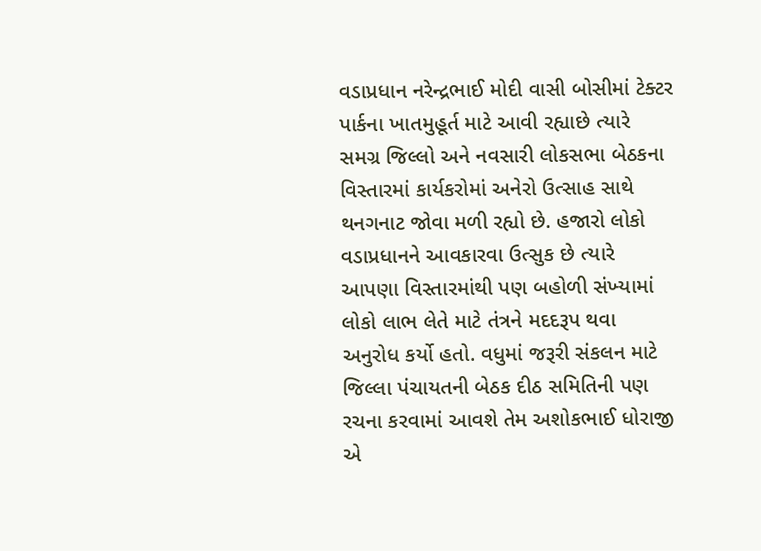વડાપ્રધાન નરેન્‍દ્રભાઈ મોદી વાસી બોસીમાં ટેક્‍ટર પાર્કના ખાતમુહૂર્ત માટે આવી રહ્યાછે ત્‍યારે સમગ્ર જિલ્લો અને નવસારી લોકસભા બેઠકના વિસ્‍તારમાં કાર્યકરોમાં અનેરો ઉત્‍સાહ સાથે થનગનાટ જોવા મળી રહ્યો છે. હજારો લોકો વડાપ્રધાનને આવકારવા ઉત્‍સુક છે ત્‍યારે આપણા વિસ્‍તારમાંથી પણ બહોળી સંખ્‍યામાં લોકો લાભ લેતે માટે તંત્રને મદદરૂપ થવા અનુરોધ કર્યો હતો. વધુમાં જરૂરી સંકલન માટે જિલ્લા પંચાયતની બેઠક દીઠ સમિતિની પણ રચના કરવામાં આવશે તેમ અશોકભાઈ ધોરાજી એ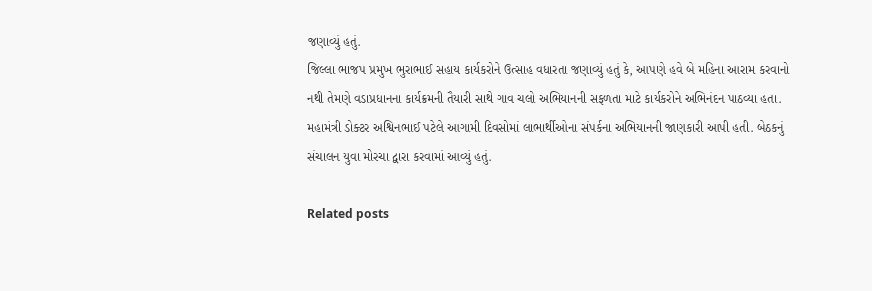જણાવ્‍યું હતું.
જિલ્લા ભાજપ પ્રમુખ ભુરાભાઈ સહાય કાર્યકરોને ઉત્‍સાહ વધારતા જણાવ્‍યું હતું કે, આપણે હવે બે મહિના આરામ કરવાનો નથી તેમણે વડાપ્રધાનના કાર્યક્રમની તૈયારી સાથે ગાવ ચલો અભિયાનની સફળતા માટે કાર્યકરોને અભિનંદન પાઠવ્‍યા હતા. મહામંત્રી ડોક્‍ટર અશ્વિનભાઈ પટેલે આગામી દિવસોમાં લાભાર્થીઓના સંપર્કના અભિયાનની જાણકારી આપી હતી. બેઠકનું સંચાલન યુવા મોરચા દ્વારા કરવામાં આવ્‍યું હતું.

Related posts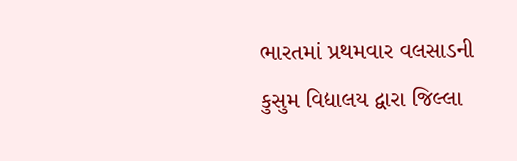ભારતમાં પ્રથમવાર વલસાડની કુસુમ વિદ્યાલય દ્વારા જિલ્લા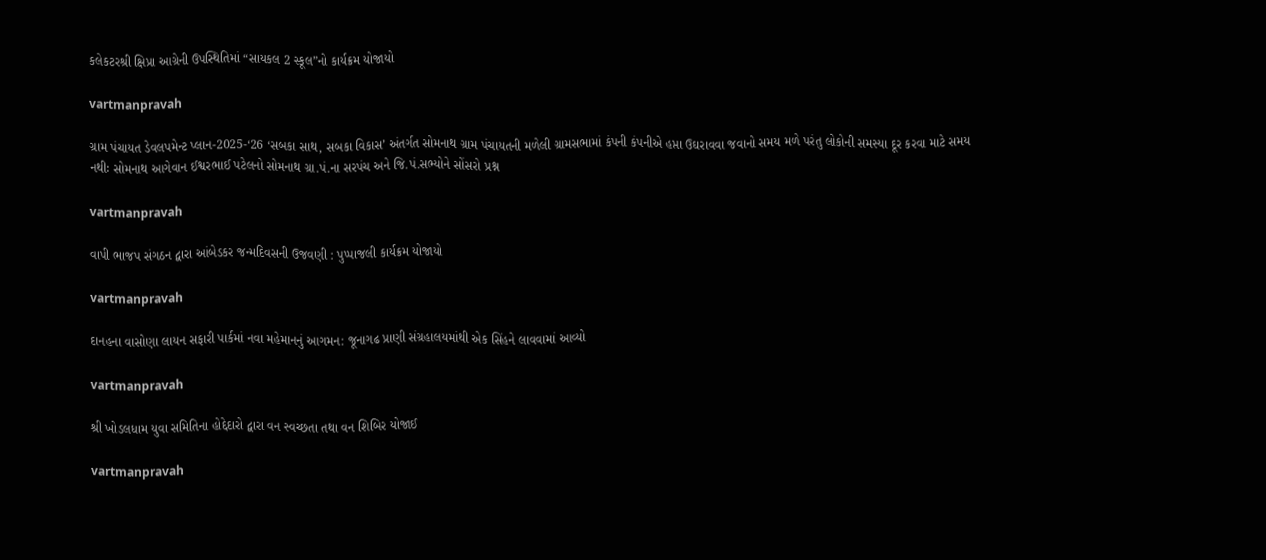કલેકટરશ્રી ક્ષિપ્રા આગ્રેની ઉપસ્થિતિમાં “સાયકલ 2 સ્કૂલ”નો કાર્યક્રમ યોજાયો

vartmanpravah

ગ્રામ પંચાયત ડેવલપમેન્‍ટ પ્‍લાન-2025-‘26 ‘સબકા સાથ, સબકા વિકાસ’ અંતર્ગત સોમનાથ ગ્રામ પંચાયતની મળેલી ગ્રામસભામાં કંપની કંપનીએ હપ્તા ઉઘરાવવા જવાનો સમય મળે પરંતુ લોકોની સમસ્‍યા દૂર કરવા માટે સમય નથીઃ સોમનાથ આગેવાન ઈશ્વરભાઈ પટેલનો સોમનાથ ગ્રા.પં.ના સરપંચ અને જિ.પં.સભ્‍યોને સોંસરો પ્રશ્ન

vartmanpravah

વાપી ભાજપ સંગઠન દ્વારા આંબેડકર જન્‍મદિવસની ઉજવણી : પુપ્‍પાજલી કાર્યક્રમ યોજાયો

vartmanpravah

દાનહના વાસોણા લાયન સફારી પાર્કમાં નવા મહેમાનનું આગમન: જૂનાગઢ પ્રાણી સંગ્રહાલયમાંથી એક સિંહને લાવવામાં આવ્‍યો

vartmanpravah

શ્રી ખોડલધામ યુવા સમિતિના હોદ્દેદારો દ્વારા વન સ્‍વચ્‍છતા તથા વન શિબિર યોજાઈ

vartmanpravah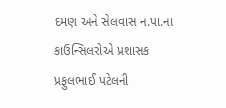દમણ અને સેલવાસ ન.પા.ના કાઉન્‍સિલરોએ પ્રશાસક પ્રફુલભાઈ પટેલની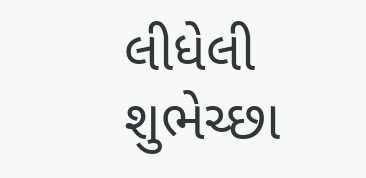લીધેલી શુભેચ્‍છા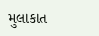મુલાકાત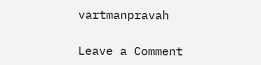vartmanpravah

Leave a Comment